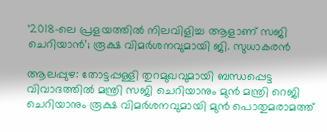‘2018-ലെ പ്രളയത്തിൽ നിലവിളിച്ച ആളാണ് സജി ചെറിയാൻ’; രൂക്ഷ വിമർശനവുമായി ജി. സുധാകരൻ

ആലപ്പുഴ: തോട്ടപ്പള്ളി തുറമുഖവുമായി ബന്ധപ്പെട്ട വിവാദത്തിൽ മന്ത്രി സജി ചെറിയാനും മുൻ മന്ത്രി റെജി ചെറിയാനും രൂക്ഷ വിമർശനവുമായി മുൻ പൊതുമരാമത്ത്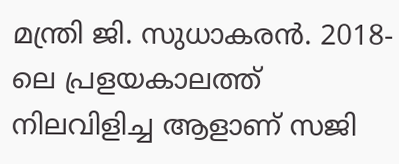മന്ത്രി ജി. സുധാകരൻ. 2018-ലെ പ്രളയകാലത്ത് നിലവിളിച്ച ആളാണ് സജി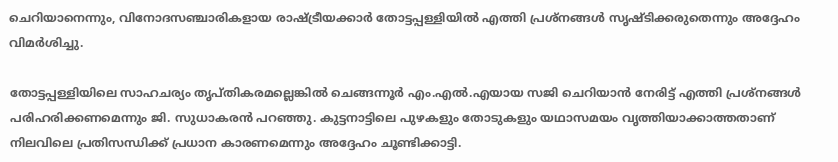ചെറിയാനെന്നും, വിനോദസഞ്ചാരികളായ രാഷ്ട്രീയക്കാർ തോട്ടപ്പള്ളിയിൽ എത്തി പ്രശ്നങ്ങൾ സൃഷ്ടിക്കരുതെന്നും അദ്ദേഹം വിമർശിച്ചു.

തോട്ടപ്പള്ളിയിലെ സാഹചര്യം തൃപ്തികരമല്ലെങ്കിൽ ചെങ്ങന്നൂർ എം.എൽ.എയായ സജി ചെറിയാൻ നേരിട്ട് എത്തി പ്രശ്നങ്ങൾ പരിഹരിക്കണമെന്നും ജി. സുധാകരൻ പറഞ്ഞു. കുട്ടനാട്ടിലെ പുഴകളും തോടുകളും യഥാസമയം വൃത്തിയാക്കാത്തതാണ് നിലവിലെ പ്രതിസന്ധിക്ക് പ്രധാന കാരണമെന്നും അദ്ദേഹം ചൂണ്ടിക്കാട്ടി.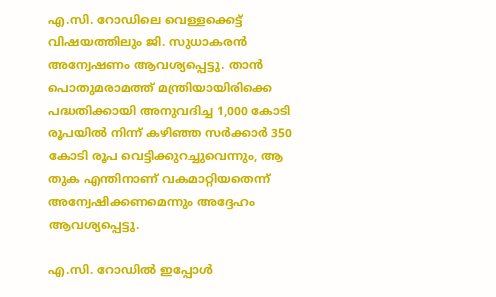എ.സി. റോഡിലെ വെള്ളക്കെട്ട് വിഷയത്തിലും ജി. സുധാകരൻ അന്വേഷണം ആവശ്യപ്പെട്ടു. താൻ പൊതുമരാമത്ത് മന്ത്രിയായിരിക്കെ പദ്ധതിക്കായി അനുവദിച്ച 1,000 കോടി രൂപയിൽ നിന്ന് കഴിഞ്ഞ സർക്കാർ 350 കോടി രൂപ വെട്ടിക്കുറച്ചുവെന്നും, ആ തുക എന്തിനാണ് വകമാറ്റിയതെന്ന് അന്വേഷിക്കണമെന്നും അദ്ദേഹം ആവശ്യപ്പെട്ടു.

എ.സി. റോഡിൽ ഇപ്പോൾ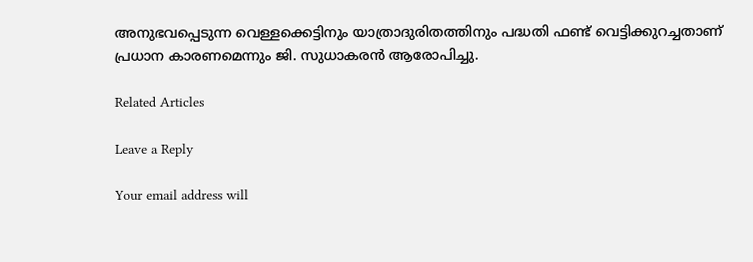അനുഭവപ്പെടുന്ന വെള്ളക്കെട്ടിനും യാത്രാദുരിതത്തിനും പദ്ധതി ഫണ്ട് വെട്ടിക്കുറച്ചതാണ് പ്രധാന കാരണമെന്നും ജി. സുധാകരൻ ആരോപിച്ചു.

Related Articles

Leave a Reply

Your email address will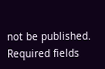not be published. Required fields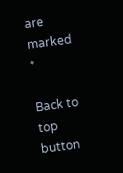are marked *

Back to top button